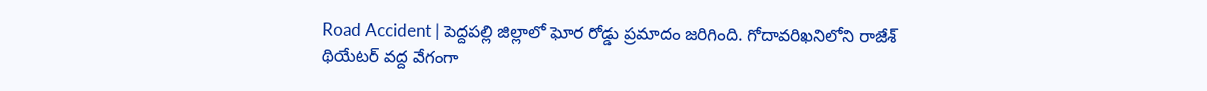Road Accident | పెద్దపల్లి జిల్లాలో ఘోర రోడ్డు ప్రమాదం జరిగింది. గోదావరిఖనిలోని రాజేశ్ థియేటర్ వద్ద వేగంగా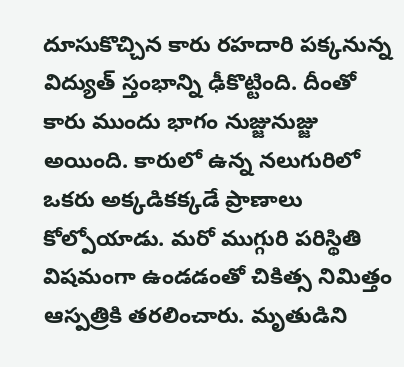దూసుకొచ్చిన కారు రహదారి పక్కనున్న విద్యుత్ స్తంభాన్ని ఢీకొట్టింది. దీంతో కారు ముందు భాగం నుజ్జునుజ్జు అయింది. కారులో ఉన్న నలుగురిలో ఒకరు అక్కడికక్కడే ప్రాణాలు కోల్పోయాడు. మరో ముగ్గురి పరిస్థితి విషమంగా ఉండడంతో చికిత్స నిమిత్తం ఆస్పత్రికి తరలించారు. మృతుడిని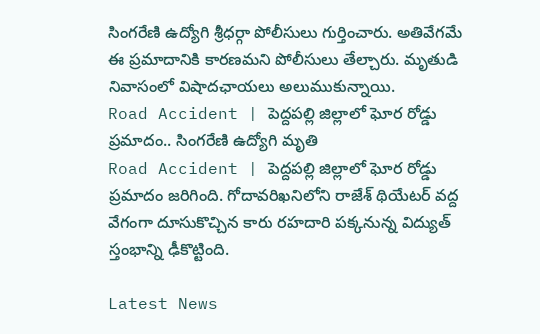సింగరేణి ఉద్యోగి శ్రీధర్గా పోలీసులు గుర్తించారు. అతివేగమే ఈ ప్రమాదానికి కారణమని పోలీసులు తేల్చారు. మృతుడి నివాసంలో విషాదఛాయలు అలుముకున్నాయి.
Road Accident | పెద్దపల్లి జిల్లాలో ఘోర రోడ్డు ప్రమాదం.. సింగరేణి ఉద్యోగి మృతి
Road Accident | పెద్దపల్లి జిల్లాలో ఘోర రోడ్డు ప్రమాదం జరిగింది. గోదావరిఖనిలోని రాజేశ్ థియేటర్ వద్ద వేగంగా దూసుకొచ్చిన కారు రహదారి పక్కనున్న విద్యుత్ స్తంభాన్ని ఢీకొట్టింది.

Latest News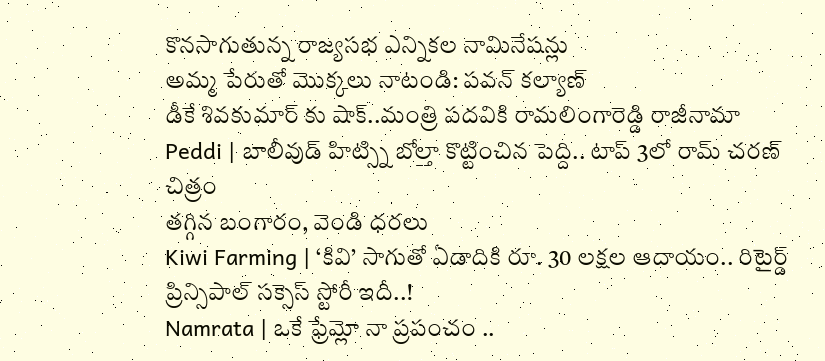కొనసాగుతున్న రాజ్యసభ ఎన్నికల నామినేషన్లు
అమ్మ పేరుతో మొక్కలు నాటండి: పవన్ కల్యాణ్
డీకే శివకుమార్ కు షాక్..మంత్రి పదవికి రామలింగారెడ్డి రాజీనామా
Peddi | బాలీవుడ్ హిట్స్ని బోల్తా కొట్టించిన పెద్ది.. టాప్ 3లో రామ్ చరణ్ చిత్రం
తగ్గిన బంగారం, వెండి ధరలు
Kiwi Farming | ‘కివి’ సాగుతో ఏడాదికి రూ. 30 లక్షల ఆదాయం.. రిటైర్డ్ ప్రిన్సిపాల్ సక్సెస్ స్టోరీ ఇదీ..!
Namrata | ఒకే ఫ్రేమ్లో నా ప్రపంచం ..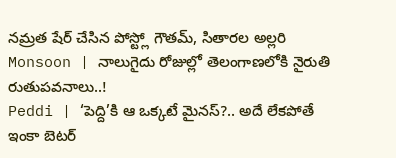నమ్రత షేర్ చేసిన పోస్ట్లో గౌతమ్, సితారల అల్లరి
Monsoon | నాలుగైదు రోజుల్లో తెలంగాణలోకి నైరుతి రుతుపవనాలు..!
Peddi | ‘పెద్ది’కి ఆ ఒక్కటే మైనస్?.. అదే లేకపోతే ఇంకా బెటర్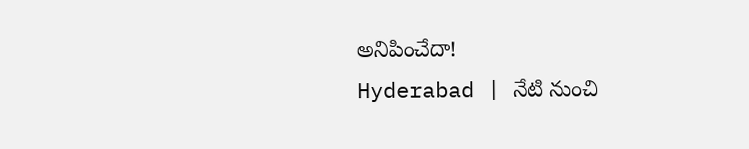అనిపించేదా!
Hyderabad | నేటి నుంచి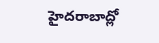హైదరాబాద్లో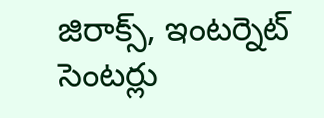జిరాక్స్, ఇంటర్నెట్ సెంటర్లు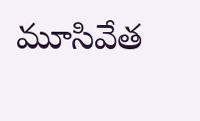మూసివేత